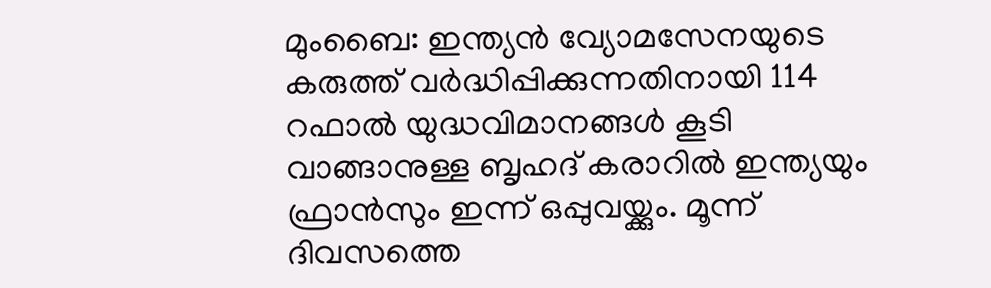മുംബൈ: ഇന്ത്യൻ വ്യോമസേനയുടെ കരുത്ത് വർദ്ധിപ്പിക്കുന്നതിനായി 114 റഫാൽ യുദ്ധവിമാനങ്ങൾ കൂടി വാങ്ങാനുള്ള ബൃഹദ് കരാറിൽ ഇന്ത്യയും ഫ്രാൻസും ഇന്ന് ഒപ്പുവയ്ക്കും. മൂന്ന് ദിവസത്തെ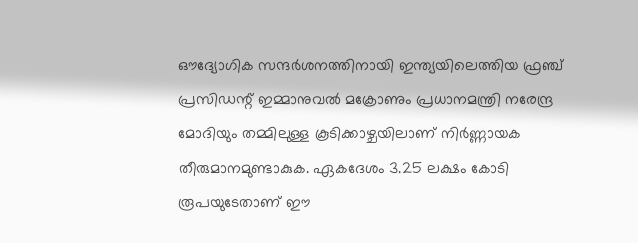ഔദ്യോഗിക സന്ദർശനത്തിനായി ഇന്ത്യയിലെത്തിയ ഫ്രഞ്ച് പ്രസിഡന്റ് ഇമ്മാനുവൽ മക്രോണും പ്രധാനമന്ത്രി നരേന്ദ്ര മോദിയും തമ്മിലുള്ള കൂടിക്കാഴ്ചയിലാണ് നിർണ്ണായക തീരുമാനമുണ്ടാകുക. ഏകദേശം 3.25 ലക്ഷം കോടി രൂപയുടേതാണ് ഈ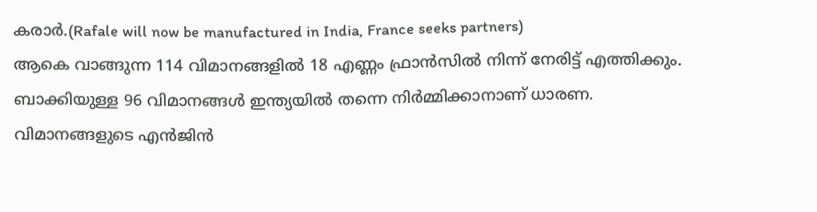കരാർ.(Rafale will now be manufactured in India, France seeks partners)
ആകെ വാങ്ങുന്ന 114 വിമാനങ്ങളിൽ 18 എണ്ണം ഫ്രാൻസിൽ നിന്ന് നേരിട്ട് എത്തിക്കും. ബാക്കിയുള്ള 96 വിമാനങ്ങൾ ഇന്ത്യയിൽ തന്നെ നിർമ്മിക്കാനാണ് ധാരണ. വിമാനങ്ങളുടെ എൻജിൻ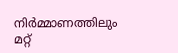നിർമ്മാണത്തിലും മറ്റ്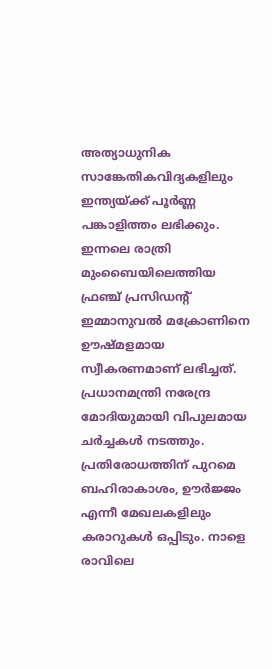അത്യാധുനിക സാങ്കേതികവിദ്യകളിലും ഇന്ത്യയ്ക്ക് പൂർണ്ണ പങ്കാളിത്തം ലഭിക്കും. ഇന്നലെ രാത്രി മുംബൈയിലെത്തിയ ഫ്രഞ്ച് പ്രസിഡന്റ് ഇമ്മാനുവൽ മക്രോണിനെ ഊഷ്മളമായ സ്വീകരണമാണ് ലഭിച്ചത്.
പ്രധാനമന്ത്രി നരേന്ദ്ര മോദിയുമായി വിപുലമായ ചർച്ചകൾ നടത്തും. പ്രതിരോധത്തിന് പുറമെ ബഹിരാകാശം, ഊർജ്ജം എന്നീ മേഖലകളിലും കരാറുകൾ ഒപ്പിടും. നാളെ രാവിലെ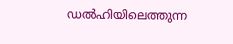ഡൽഹിയിലെത്തുന്ന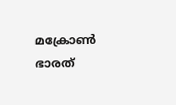മക്രോൺ ഭാരത്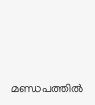മണ്ഡപത്തിൽ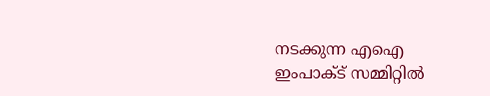നടക്കുന്ന എഐ ഇംപാക്ട് സമ്മിറ്റിൽ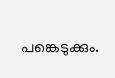പങ്കെടുക്കും.